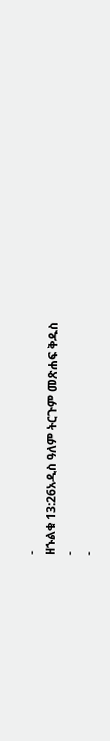-
ዘኁልቁ 13:26አዲስ ዓለም ትርጉም መጽሐፍ ቅዱስ
-
-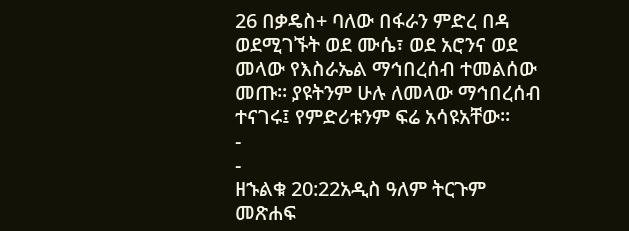26 በቃዴስ+ ባለው በፋራን ምድረ በዳ ወደሚገኙት ወደ ሙሴ፣ ወደ አሮንና ወደ መላው የእስራኤል ማኅበረሰብ ተመልሰው መጡ። ያዩትንም ሁሉ ለመላው ማኅበረሰብ ተናገሩ፤ የምድሪቱንም ፍሬ አሳዩአቸው።
-
-
ዘኁልቁ 20:22አዲስ ዓለም ትርጉም መጽሐፍ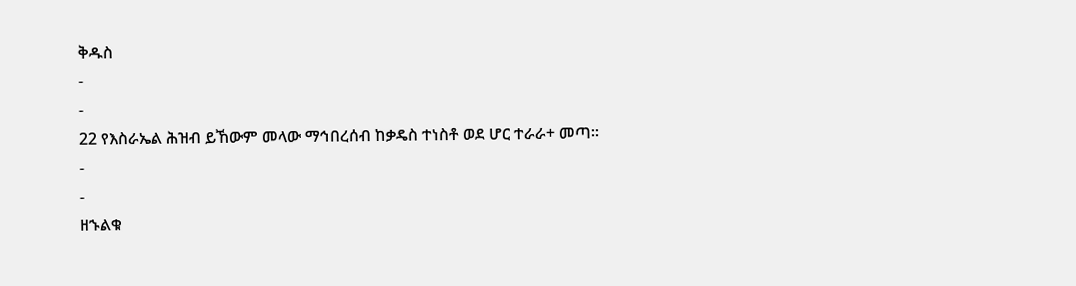ቅዱስ
-
-
22 የእስራኤል ሕዝብ ይኸውም መላው ማኅበረሰብ ከቃዴስ ተነስቶ ወደ ሆር ተራራ+ መጣ።
-
-
ዘኁልቁ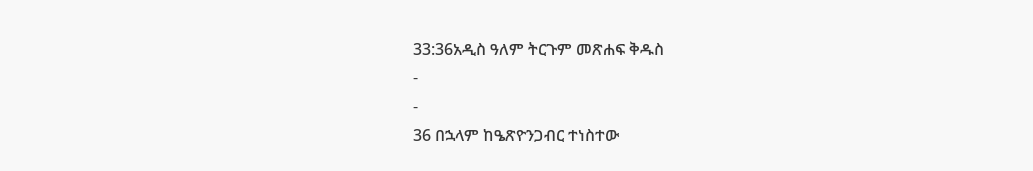33:36አዲስ ዓለም ትርጉም መጽሐፍ ቅዱስ
-
-
36 በኋላም ከዔጽዮንጋብር ተነስተው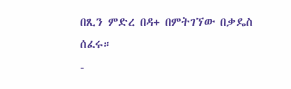በጺን ምድረ በዳ+ በምትገኘው በቃዴስ ሰፈሩ።
-